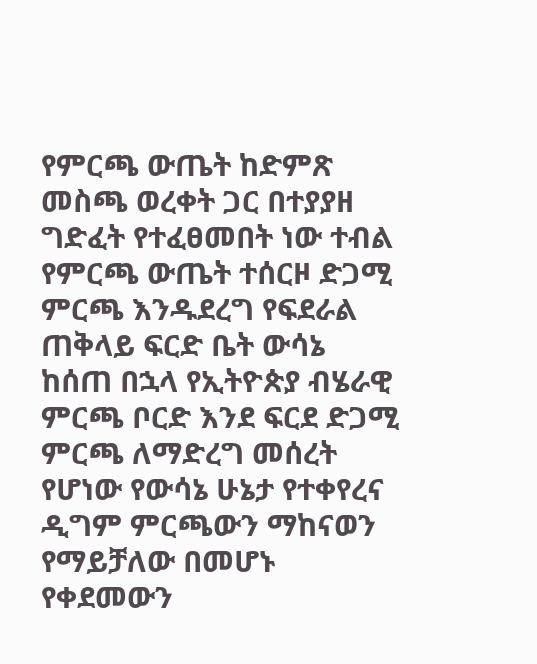የምርጫ ውጤት ከድምጽ መስጫ ወረቀት ጋር በተያያዘ ግድፈት የተፈፀመበት ነው ተብል የምርጫ ውጤት ተሰርዞ ድጋሚ ምርጫ እንዱደረግ የፍደራል ጠቅላይ ፍርድ ቤት ውሳኔ ከሰጠ በኋላ የኢትዮጵያ ብሄራዊ ምርጫ ቦርድ እንደ ፍርደ ድጋሚ ምርጫ ለማድረግ መሰረት የሆነው የውሳኔ ሁኔታ የተቀየረና ዲግም ምርጫውን ማከናወን የማይቻለው በመሆኑ የቀደመውን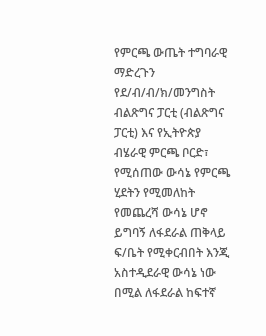የምርጫ ውጤት ተግባራዊ ማድረጉን የደ/ብ/ብ/ክ/መንግስት ብልጽግና ፓርቲ (ብልጽግና ፓርቲ) እና የኢትዮጵያ ብሄራዊ ምርጫ ቦርድ፣ የሚሰጠው ውሳኔ የምርጫ ሂደትን የሚመለከት የመጨረሻ ውሳኔ ሆኖ ይግባኝ ለፋደራል ጠቅላይ ፍ/ቤት የሚቀርብበት እንጂ አስተዲደራዊ ውሳኔ ነው በሚል ለፋደራል ከፍተኛ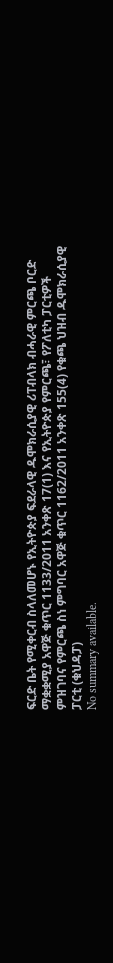ፍርድ ቤት የሚቀርብ ስላለመሆኑ የኢትዮጵያ ፍደራላዊ ዱሞክራሲያዊ ሪፐብላክ ብሓራዊ ምርጫ ቦርድ ማቋቋሚያ አዋጅ ቁጥር 1133/2011 አንቀጽ 17(1) እና የኢትዮጵያ የምርጫ፣ የፖለቲካ ፓርቲዎች ምዝገባና የምርጫ ስነ ምግባር አዋጅ ቁጥር 1162/2011 አንቀጽ 155(4) የቁጫ ህዝብ ዱሞክራሲያዊ ፓርቲ (ቁህዳፓ)
No summary available.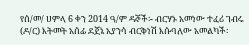የሰ/መ/ ሀምላ 6 ቀን 2014 ዓ/ም ዳኞች፡- ብርሃኑ አመነው ተፈሪ ገብሩ (ዶ/ር) እትመት አሰፊ ደጀኔ አያንሳ ብርቅነሽ እሱባለው አመልካች፡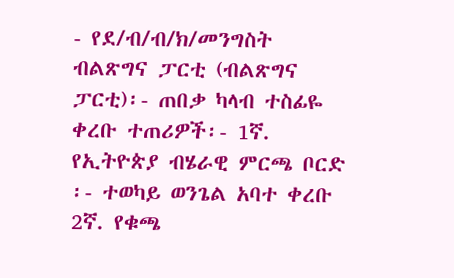- የደ/ብ/ብ/ክ/መንግስት ብልጽግና ፓርቲ (ብልጽግና ፓርቲ)፡- ጠበቃ ካላብ ተስፊዬ ቀረቡ ተጠሪዎች፡- 1ኛ. የኢትዮጵያ ብሄራዊ ምርጫ ቦርድ ፡- ተወካይ ወንጌል አባተ ቀረቡ 2ኛ. የቁጫ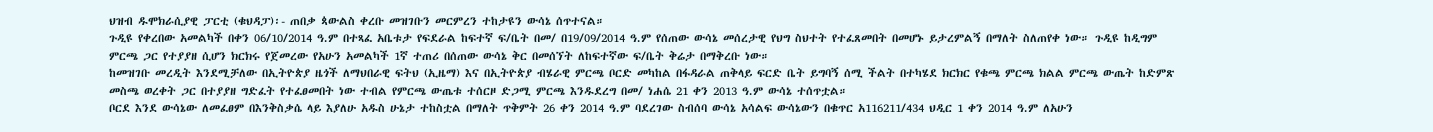ህዝብ ዱሞክራሲያዊ ፓርቲ (ቁህዳፓ)፡- ጠበቃ ጳውልስ ቀረቡ መዝገቡን መርምረን ተከታዩን ውሳኔ ሰጥተናል።
ጉዲዩ የቀረበው አመልካች በቀን 06/10/2014 ዓ.ም በተጻፈ አቤቱታ የፍደራል ከፍተኛ ፍ/ቤት በመ/ በ19/09/2014 ዓ.ም የሰጠው ውሳኔ መሰረታዊ የህግ ስህተት የተፈጸመበት በመሆኑ ይታረምልኝ በማለት ስለጠየቀ ነው። ጉዲዩ ከዲግም ምርጫ ጋር የተያያዘ ሲሆን ክርክሩ የጀመረው የአሁን አመልካች 1ኛ ተጠሪ በሰጠው ውሳኔ ቅር በመሰኘት ለከፍተኛው ፍ/ቤት ቅሬታ በማቅረቡ ነው።
ከመዝገቡ መረዲት እንደሚቻለው በኢትዮጵያ ዜጎች ለማህበራዊ ፍትህ (ኢዜማ) እና በኢትዮጵያ ብሄራዊ ምርጫ ቦርድ መካከል በፋዳራል ጠቅላይ ፍርድ ቤት ይግባኝ ሰሚ ችልት በተካሄደ ክርክር የቁጫ ምርጫ ክልል ምርጫ ውጤት ከድምጽ መስጫ ወረቀት ጋር በተያያዘ ግድፈት የተፈፀመበት ነው ተብል የምርጫ ውጤቱ ተሰርዞ ድጋሚ ምርጫ እንዱደረግ በመ/ ነሐሴ 21 ቀን 2013 ዓ.ም ውሳኔ ተሰጥቷል።
ቦርደ እንደ ውሳኔው ለመፈፀም በእንቅስቃሴ ላይ እያለሁ አዱስ ሁኔታ ተከስቷል በማለት ጥቅምት 26 ቀን 2014 ዓ.ም ባደረገው ስብሰባ ውሳኔ አሳልፍ ውሳኔውን በቁጥር አ116211/434 ህዲር 1 ቀን 2014 ዓ.ም ለአሁን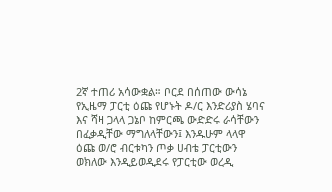2ኛ ተጠሪ አሳውቋል። ቦርደ በሰጠው ውሳኔ የኢዜማ ፓርቲ ዕጩ የሆኑት ዶ/ር እንድሪያስ ሄባና እና ሻዛ ጋላላ ጋኔቦ ከምርጫ ውድድሩ ራሳቸውን በፈቃዲቸው ማግለላቸውን፤ እንዱሁም ላላዋ ዕጩ ወ/ሮ ብርቱካን ጦቃ ሀብቴ ፓርቲውን ወክለው እንዲይወዲደሩ የፓርቲው ወረዲ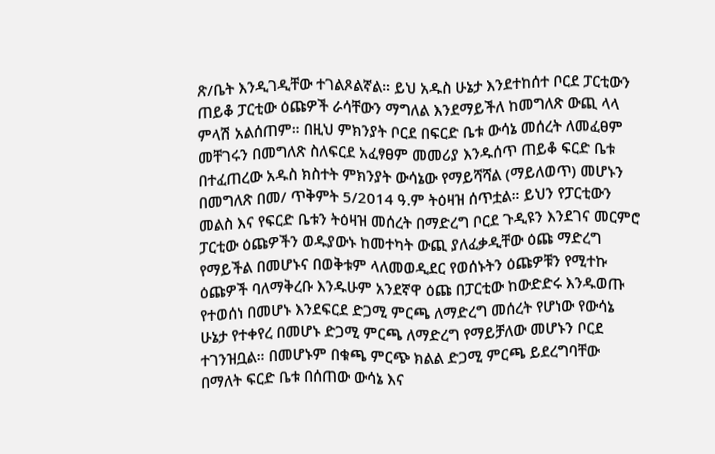ጽ/ቤት እንዲገዲቸው ተገልጾልኛል። ይህ አዱስ ሁኔታ እንደተከሰተ ቦርደ ፓርቲውን ጠይቆ ፓርቲው ዕጩዎች ራሳቸውን ማግለል እንደማይችለ ከመግለጽ ውጪ ላላ ምላሽ አልሰጠም። በዚህ ምክንያት ቦርደ በፍርድ ቤቱ ውሳኔ መሰረት ለመፈፀም መቸገሩን በመግለጽ ስለፍርደ አፈፃፀም መመሪያ እንዱሰጥ ጠይቆ ፍርድ ቤቱ በተፈጠረው አዱስ ክስተት ምክንያት ውሳኔው የማይሻሻል (ማይለወጥ) መሆኑን በመግለጽ በመ/ ጥቅምት 5/2014 ዓ.ም ትዕዛዝ ሰጥቷል። ይህን የፓርቲውን መልስ እና የፍርድ ቤቱን ትዕዛዝ መሰረት በማድረግ ቦርደ ጉዲዩን እንደገና መርምሮ ፓርቲው ዕጩዎችን ወዱያውኑ ከመተካት ውጪ ያለፈቃዲቸው ዕጩ ማድረግ የማይችል በመሆኑና በወቅቱም ላለመወዲደር የወሰኑትን ዕጩዎቹን የሚተኩ ዕጩዎች ባለማቅረቡ እንዱሁም አንደኛዋ ዕጩ በፓርቲው ከውድድሩ እንዱወጡ የተወሰነ በመሆኑ እንደፍርደ ድጋሚ ምርጫ ለማድረግ መሰረት የሆነው የውሳኔ ሁኔታ የተቀየረ በመሆኑ ድጋሚ ምርጫ ለማድረግ የማይቻለው መሆኑን ቦርደ ተገንዝቧል። በመሆኑም በቁጫ ምርጭ ክልል ድጋሚ ምርጫ ይደረግባቸው በማለት ፍርድ ቤቱ በሰጠው ውሳኔ እና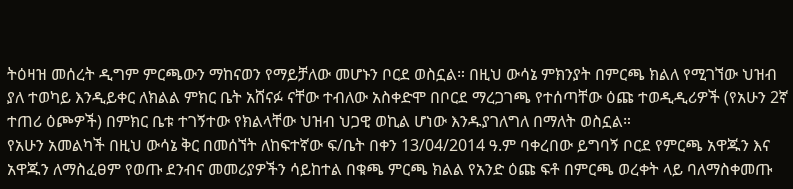ትዕዛዝ መሰረት ዲግም ምርጫውን ማከናወን የማይቻለው መሆኑን ቦርደ ወስኗል። በዚህ ውሳኔ ምክንያት በምርጫ ክልለ የሚገኘው ህዝብ ያለ ተወካይ እንዲይቀር ለክልል ምክር ቤት አሸናፉ ናቸው ተብለው አስቀድሞ በቦርደ ማረጋገጫ የተሰጣቸው ዕጩ ተወዲዲሪዎች (የአሁን 2ኛ ተጠሪ ዕጮዎች) በምክር ቤቱ ተገኝተው የክልላቸው ህዝብ ህጋዊ ወኪል ሆነው እንዱያገለግለ በማለት ወስኗል።
የአሁን አመልካች በዚህ ውሳኔ ቅር በመሰኘት ለከፍተኛው ፍ/ቤት በቀን 13/04/2014 ዓ.ም ባቀረበው ይግባኝ ቦርደ የምርጫ አዋጁን እና አዋጁን ለማስፈፀም የወጡ ደንብና መመሪያዎችን ሳይከተል በቁጫ ምርጫ ክልል የአንድ ዕጩ ፍቶ በምርጫ ወረቀት ላይ ባለማስቀመጡ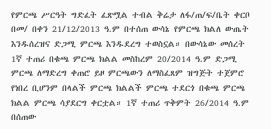የምርጫ ሥርዓት ግድፈት ፈጽሟል ተብል ቅሬታ ለፋ/ጠ/ፍ/ቤት ቀርቦ በመ/ በቀን 21/12/2013 ዓ.ም በተሰጠ ውሳኔ የምርጫ ክልለ ውጤት እንዱሰረዝና ድጋሚ ምርጫ እንዱደረግ ተወስኗል። በውሳኔው መሰረት 1ኛ ተጠሪ በቁጫ ምርጫ ክልል መስከረም 20/2014 ዓ.ም ድጋሚ ምርጫ ለማድረግ ቀጠሮ ይዞ ምርጫውን ለማስፈጸም ዝግጅት ተጀምሮ የነበረ ቢሆንም በላልች ምርጫ ክልልች ምርጫ ተደርጎ በቁጫ ምርጫ ክልል ምርጫ ሳያደርግ ቀርቷል። 1ኛ ተጠሪ ጥቅምት 26/2014 ዓ.ም በሰጠው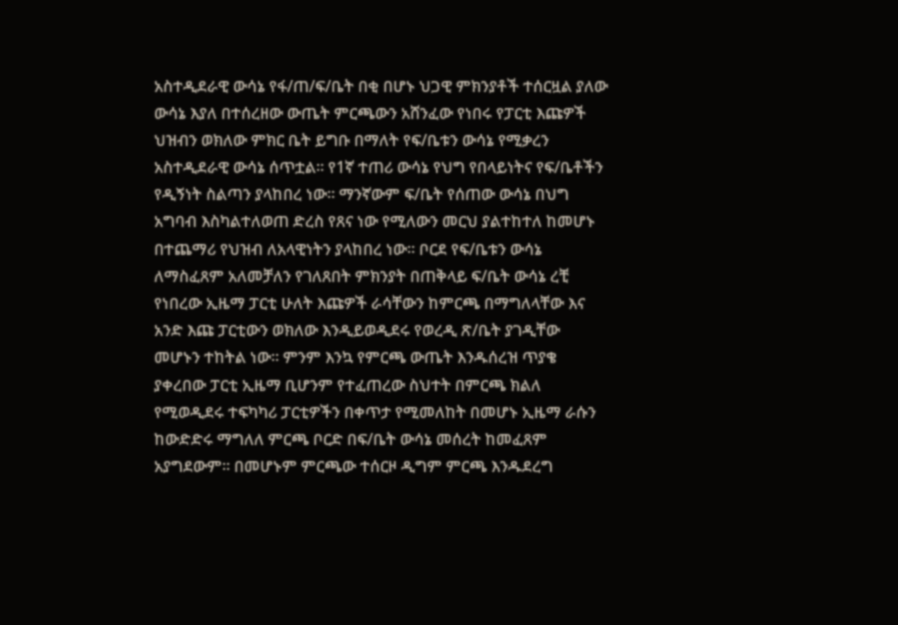አስተዲደራዊ ውሳኔ የፋ/ጠ/ፍ/ቤት በቂ በሆኑ ህጋዊ ምክንያቶች ተሰርዟል ያለው ውሳኔ እያለ በተሰረዘው ውጤት ምርጫውን አሸንፈው የነበሩ የፓርቲ እጩዎች ህዝብን ወክለው ምክር ቤት ይግቡ በማለት የፍ/ቤቱን ውሳኔ የሚቃረን አስተዲደራዊ ውሳኔ ሰጥቷል። የ1ኛ ተጠሪ ውሳኔ የህግ የበላይነትና የፍ/ቤቶችን የዲኝነት ስልጣን ያላከበረ ነው። ማንኛውም ፍ/ቤት የሰጠው ውሳኔ በህግ አግባብ እስካልተለወጠ ድረስ የጸና ነው የሚለውን መርህ ያልተከተለ ከመሆኑ በተጨማሪ የህዝብ ለአላዊነትን ያላከበረ ነው። ቦርደ የፍ/ቤቱን ውሳኔ ለማስፈጸም አለመቻለን የገለጸበት ምክንያት በጠቅላይ ፍ/ቤት ውሳኔ ረቺ የነበረው ኢዜማ ፓርቲ ሁለት እጩዎች ራሳቸውን ከምርጫ በማግለላቸው እና አንድ እጩ ፓርቲውን ወክለው እንዲይወዲደሩ የወረዲ ጽ/ቤት ያገዲቸው መሆኑን ተከትል ነው። ምንም እንኳ የምርጫ ውጤት እንዱሰረዝ ጥያቄ ያቀረበው ፓርቲ ኢዜማ ቢሆንም የተፈጠረው ስህተት በምርጫ ክልለ የሚወዲደሩ ተፍካካሪ ፓርቲዎችን በቀጥታ የሚመለከት በመሆኑ ኢዜማ ራሱን ከውድድሩ ማግለለ ምርጫ ቦርድ በፍ/ቤት ውሳኔ መሰረት ከመፈጸም አያግደውም። በመሆኑም ምርጫው ተሰርዞ ዲግም ምርጫ እንዱደረግ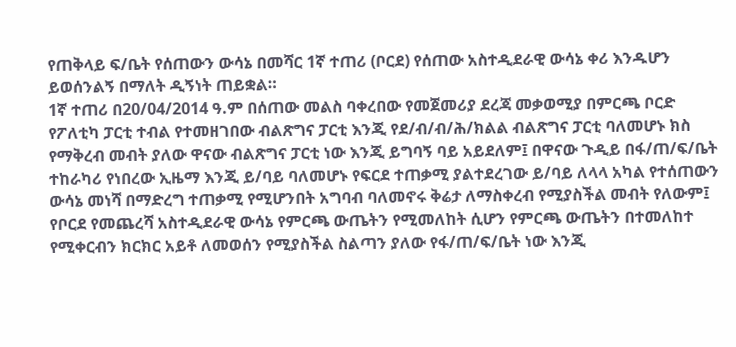የጠቅላይ ፍ/ቤት የሰጠውን ውሳኔ በመሻር 1ኛ ተጠሪ (ቦርደ) የሰጠው አስተዲደራዊ ውሳኔ ቀሪ እንዱሆን ይወሰንልኝ በማለት ዲኝነት ጠይቋል።
1ኛ ተጠሪ በ20/04/2014 ዓ.ም በሰጠው መልስ ባቀረበው የመጀመሪያ ደረጃ መቃወሚያ በምርጫ ቦርድ የፖለቲካ ፓርቲ ተብል የተመዘገበው ብልጽግና ፓርቲ እንጂ የደ/ብ/ብ/ሕ/ክልል ብልጽግና ፓርቲ ባለመሆኑ ክስ የማቅረብ መብት ያለው ዋናው ብልጽግና ፓርቲ ነው እንጂ ይግባኝ ባይ አይደለም፤ በዋናው ጉዲይ በፋ/ጠ/ፍ/ቤት ተከራካሪ የነበረው ኢዜማ እንጂ ይ/ባይ ባለመሆኑ የፍርደ ተጠቃሚ ያልተደረገው ይ/ባይ ለላላ አካል የተሰጠውን ውሳኔ መነሻ በማድረግ ተጠቃሚ የሚሆንበት አግባብ ባለመኖሩ ቅሬታ ለማስቀረብ የሚያስችል መብት የለውም፤ የቦርደ የመጨረሻ አስተዲደራዊ ውሳኔ የምርጫ ውጤትን የሚመለከት ሲሆን የምርጫ ውጤትን በተመለከተ የሚቀርብን ክርክር አይቶ ለመወሰን የሚያስችል ስልጣን ያለው የፋ/ጠ/ፍ/ቤት ነው እንጂ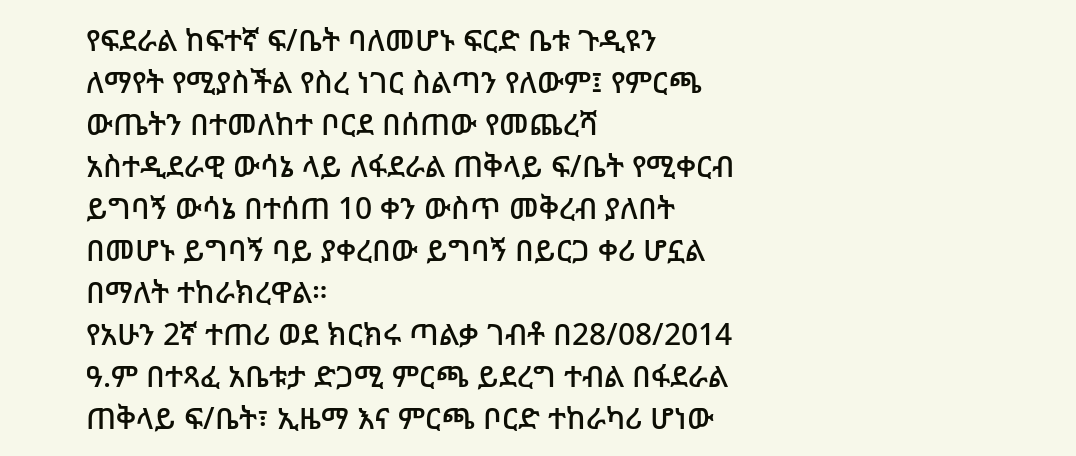የፍደራል ከፍተኛ ፍ/ቤት ባለመሆኑ ፍርድ ቤቱ ጉዲዩን ለማየት የሚያስችል የስረ ነገር ስልጣን የለውም፤ የምርጫ ውጤትን በተመለከተ ቦርደ በሰጠው የመጨረሻ አስተዲደራዊ ውሳኔ ላይ ለፋደራል ጠቅላይ ፍ/ቤት የሚቀርብ ይግባኝ ውሳኔ በተሰጠ 10 ቀን ውስጥ መቅረብ ያለበት በመሆኑ ይግባኝ ባይ ያቀረበው ይግባኝ በይርጋ ቀሪ ሆኗል በማለት ተከራክረዋል።
የአሁን 2ኛ ተጠሪ ወደ ክርክሩ ጣልቃ ገብቶ በ28/08/2014 ዓ.ም በተጻፈ አቤቱታ ድጋሚ ምርጫ ይደረግ ተብል በፋደራል ጠቅላይ ፍ/ቤት፣ ኢዜማ እና ምርጫ ቦርድ ተከራካሪ ሆነው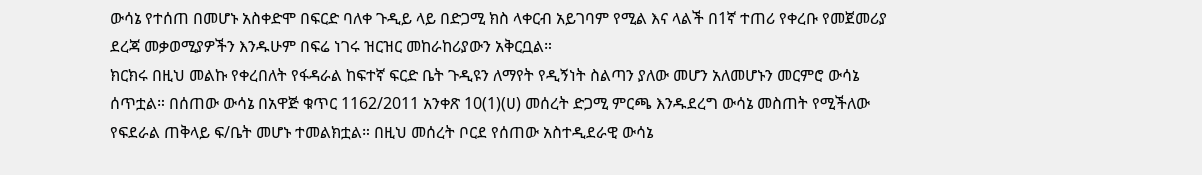ውሳኔ የተሰጠ በመሆኑ አስቀድሞ በፍርድ ባለቀ ጉዲይ ላይ በድጋሚ ክስ ላቀርብ አይገባም የሚል እና ላልች በ1ኛ ተጠሪ የቀረቡ የመጀመሪያ ደረጃ መቃወሚያዎችን እንዱሁም በፍሬ ነገሩ ዝርዝር መከራከሪያውን አቅርቧል።
ክርክሩ በዚህ መልኩ የቀረበለት የፋዳራል ከፍተኛ ፍርድ ቤት ጉዲዩን ለማየት የዲኝነት ስልጣን ያለው መሆን አለመሆኑን መርምሮ ውሳኔ ሰጥቷል። በሰጠው ውሳኔ በአዋጅ ቁጥር 1162/2011 አንቀጽ 10(1)(ሀ) መሰረት ድጋሚ ምርጫ እንዱደረግ ውሳኔ መስጠት የሚችለው የፍደራል ጠቅላይ ፍ/ቤት መሆኑ ተመልክቷል። በዚህ መሰረት ቦርደ የሰጠው አስተዲደራዊ ውሳኔ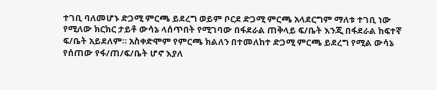ተገቢ ባለመሆኑ ድጋሚ ምርጫ ይደረግ ወይም ቦርደ ድጋሚ ምርጫ አላደርግም ማለቱ ተገቢ ነው የሚለው ክርክር ታይቶ ውሳኔ ላሰጥበት የሚገባው በፋደራል ጠቅላይ ፍ/ቤት እንጂ በፋደራል ከፍተኛ ፍ/ቤት አይደለም። አስቀድሞም የምርጫ ክልለን በተመለከተ ድጋሚ ምርጫ ይደረግ የሚል ውሳኔ የሰጠው የፋ/ጠ/ፍ/ቤት ሆኖ እያለ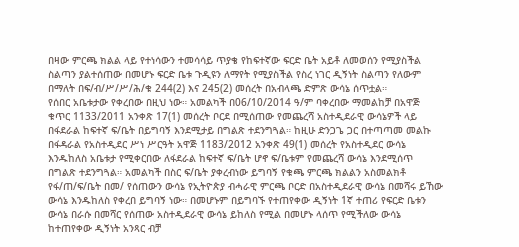በዛው ምርጫ ክልል ላይ የተነሳውን ተመሳሳይ ጥያቄ የከፍተኛው ፍርድ ቤት አይቶ ለመወሰን የሚያስችል ስልጣን ያልተሰጠው በመሆኑ ፍርድ ቤቱ ጉዲዩን ለማየት የሚያስችል የስረ ነገር ዲኝነት ስልጣን የለውም በማለት በፍ/ብ/ሥ/ሥ/ሕ/ቁ 244(2) እና 245(2) መሰረት በአብላጫ ድምጽ ውሳኔ ሰጥቷል።
የሰበር አቤቱታው የቀረበው በዚህ ነው። አመልካች በ06/10/2014 ዓ/ም ባቀረበው ማመልከቻ በአዋጅ ቁጥር 1133/2011 አንቀጽ 17(1) መሰረት ቦርደ በሚሰጠው የመጨረሻ አስተዲደራዊ ውሳኔዎች ላይ በፋደራል ከፍተኛ ፍ/ቤት በይግባኝ እንደሚታይ በግልጽ ተደንግጓል። ከዚሁ ድንጋጌ ጋር በተጣጣመ መልኩ በፋዳራል የአስተዲደር ሥነ ሥርዓት አዋጅ 1183/2012 አንቀጽ 49(1) መሰረት የአስተዲደር ውሳኔ እንዱከለስ አቤቱታ የሚቀርበው ለፋደራል ከፍተኛ ፍ/ቤት ሆኖ ፍ/ቤቱም የመጨረሻ ውሳኔ እንደሚሰጥ በግልጽ ተደንግጓል። አመልካች በስር ፍ/ቤት ያቀረብነው ይግባኝ የቁጫ ምርጫ ክልልን አስመልክቶ የፋ/ጠ/ፍ/ቤት በመ/ የሰጠውን ውሳኔ የኢትዮጵያ ብሓራዊ ምርጫ ቦርድ በአስተዲደራዊ ውሳኔ በመሻሩ ይኸው ውሳኔ እንዱከለስ የቀረበ ይግባኝ ነው። በመሆኑም በይግባኙ የተጠየቀው ዲኝነት 1ኛ ተጠሪ የፍርድ ቤቱን ውሳኔ በራሱ በመሻር የሰጠው አስተዲደራዊ ውሳኔ ይከለስ የሚል በመሆኑ ላሰጥ የሚችለው ውሳኔ ከተጠየቀው ዲኝነት አንጻር ብቻ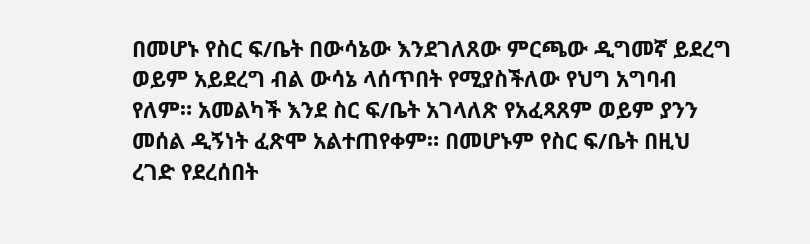በመሆኑ የስር ፍ/ቤት በውሳኔው እንደገለጸው ምርጫው ዲግመኛ ይደረግ ወይም አይደረግ ብል ውሳኔ ላሰጥበት የሚያስችለው የህግ አግባብ የለም። አመልካች እንደ ስር ፍ/ቤት አገላለጽ የአፈጻጸም ወይም ያንን መሰል ዲኝነት ፈጽሞ አልተጠየቀም። በመሆኑም የስር ፍ/ቤት በዚህ ረገድ የደረሰበት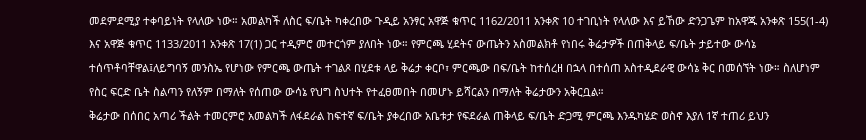መደምደሚያ ተቀባይነት የላለው ነው። አመልካች ለስር ፍ/ቤት ካቀረበው ጉዲይ አንፃር አዋጅ ቁጥር 1162/2011 አንቀጽ 10 ተገቢነት የላለው እና ይኸው ድንጋጌም ከአዋጁ አንቀጽ 155(1-4) እና አዋጅ ቁጥር 1133/2011 አንቀጽ 17(1) ጋር ተዲምሮ መተርጎም ያለበት ነው። የምርጫ ሂደትና ውጤትን አስመልክቶ የነበሩ ቅሬታዎች በጠቅላይ ፍ/ቤት ታይተው ውሳኔ ተሰጥቶባቸዋል፤ለይግባኝ መንስኤ የሆነው የምርጫ ውጤት ተገልጾ በሂደቱ ላይ ቅሬታ ቀርቦ፣ ምርጫው በፍ/ቤት ከተሰረዘ በኋላ በተሰጠ አስተዲደራዊ ውሳኔ ቅር በመሰኘት ነው። ስለሆነም የስር ፍርድ ቤት ስልጣን የለኝም በማለት የሰጠው ውሳኔ የህግ ስህተት የተፈፀመበት በመሆኑ ይሻርልን በማለት ቅሬታውን አቅርቧል።
ቅሬታው በሰበር አጣሪ ችልት ተመርምሮ አመልካች ለፋደራል ከፍተኛ ፍ/ቤት ያቀረበው አቤቱታ የፍደራል ጠቅላይ ፍ/ቤት ድጋሚ ምርጫ እንዱካሄድ ወስኖ እያለ 1ኛ ተጠሪ ይህን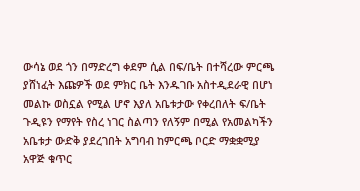ውሳኔ ወደ ጎን በማድረግ ቀደም ሲል በፍ/ቤት በተሻረው ምርጫ ያሸነፈት እጩዎች ወደ ምክር ቤት እንዱገቡ አስተዲደራዊ በሆነ መልኩ ወስኗል የሚል ሆኖ እያለ አቤቱታው የቀረበለት ፍ/ቤት ጉዲዩን የማየት የስረ ነገር ስልጣን የለኝም በሚል የአመልካችን አቤቱታ ውድቅ ያደረገበት አግባብ ከምርጫ ቦርድ ማቋቋሚያ አዋጅ ቁጥር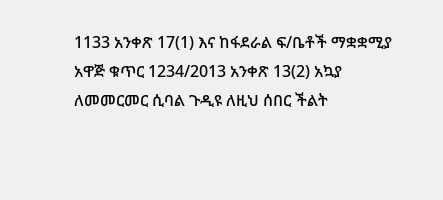1133 አንቀጽ 17(1) እና ከፋደራል ፍ/ቤቶች ማቋቋሚያ አዋጅ ቁጥር 1234/2013 አንቀጽ 13(2) አኳያ ለመመርመር ሲባል ጉዲዩ ለዚህ ሰበር ችልት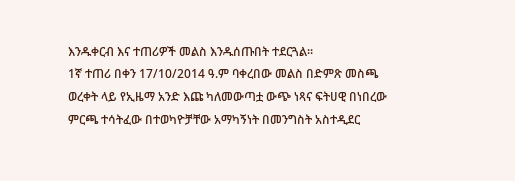እንዱቀርብ እና ተጠሪዎች መልስ እንዱሰጡበት ተደርጓል።
1ኛ ተጠሪ በቀን 17/10/2014 ዓ.ም ባቀረበው መልስ በድምጽ መስጫ ወረቀት ላይ የኢዜማ አንድ እጩ ካለመውጣቷ ውጭ ነጻና ፍትሀዊ በነበረው ምርጫ ተሳትፈው በተወካዮቻቸው አማካኝነት በመንግስት አስተዲደር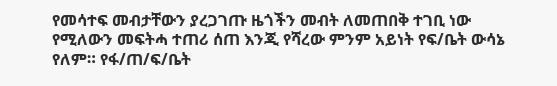የመሳተፍ መብታቸውን ያረጋገጡ ዜጎችን መብት ለመጠበቅ ተገቢ ነው የሚለውን መፍትሓ ተጠሪ ሰጠ እንጂ የሻረው ምንም አይነት የፍ/ቤት ውሳኔ የለም። የፋ/ጠ/ፍ/ቤት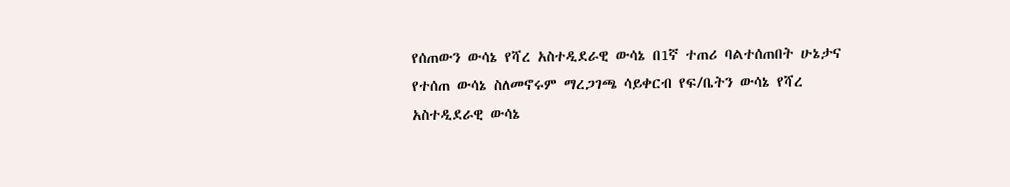የሰጠውን ውሳኔ የሻረ አስተዲደራዊ ውሳኔ በ1ኛ ተጠሪ ባልተሰጠበት ሁኔታና የተሰጠ ውሳኔ ስለመኖሩም ማረጋገጫ ሳይቀርብ የፍ/ቤትን ውሳኔ የሻረ አስተዲደራዊ ውሳኔ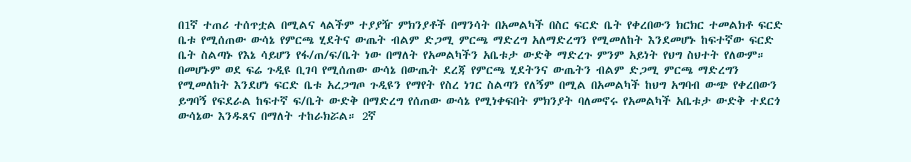በ1ኛ ተጠሪ ተሰጥቷል በሚልና ላልችም ተያያዥ ምክንያቶች በማንሳት በአመልካች በስር ፍርድ ቤት የቀረበውን ክርክር ተመልክቶ ፍርድ ቤቱ የሚሰጠው ውሳኔ የምርጫ ሂደትና ውጤት ብልም ድጋሚ ምርጫ ማድረግ አለማድረግን የሚመለከት እንደመሆኑ ከፍተኛው ፍርድ ቤት ስልጣኑ የእኔ ሳይሆን የፋ/ጠ/ፍ/ቤት ነው በማለት የአመልካችን አቤቱታ ውድቅ ማድረጉ ምንም አይነት የህግ ስህተት የለውም። በመሆኑም ወደ ፍሬ ጉዲዩ ቢገባ የሚሰጠው ውሳኔ በውጤት ደረጃ የምርጫ ሂደትንና ውጤትን ብልም ድጋሚ ምርጫ ማድረግን የሚመለከት እንደሆነ ፍርድ ቤቱ አረጋግጦ ጉዲዩን የማየት የስረ ነገር ስልጣን የለኝም በሚል በአመልካች ከህግ አግባብ ውጭ የቀረበውን ይግባኝ የፍደራል ከፍተኛ ፍ/ቤት ውድቅ በማድረግ የሰጠው ውሳኔ የሚነቀፍበት ምክንያት ባለመኖሩ የአመልካች አቤቱታ ውድቅ ተደርጎ ውሳኔው እንዱጸና በማለት ተከራክሯል። 2ኛ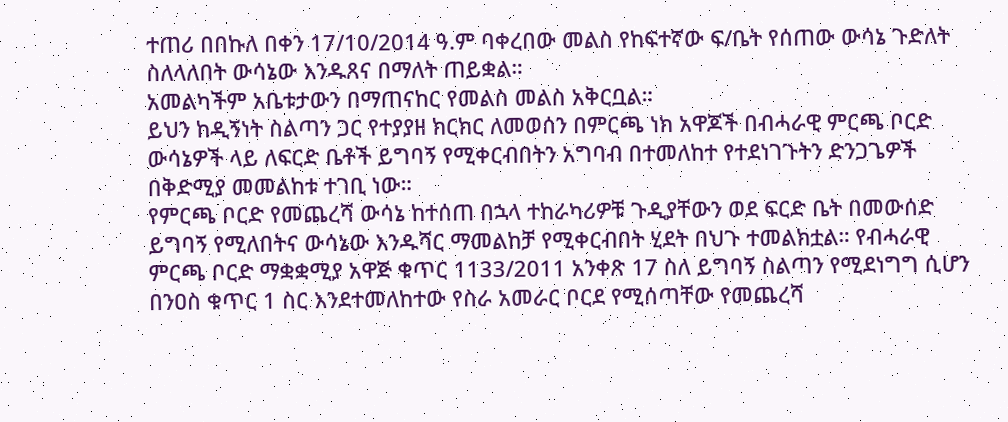ተጠሪ በበኩለ በቀን 17/10/2014 ዓ.ም ባቀረበው መልስ የከፍተኛው ፍ/ቤት የሰጠው ውሳኔ ጉድለት ስለላለበት ውሳኔው እንዱጸና በማለት ጠይቋል።
አመልካችም አቤቱታውን በማጠናከር የመልስ መልስ አቅርቧል።
ይህን ከዲኝነት ስልጣን ጋር የተያያዘ ክርክር ለመወሰን በምርጫ ነክ አዋጆች በብሓራዊ ምርጫ ቦርድ ውሳኔዎች ላይ ለፍርድ ቤቶች ይግባኝ የሚቀርብበትን አግባብ በተመለከተ የተደነገጉትን ድንጋጌዎች በቅድሚያ መመልከቱ ተገቢ ነው።
የምርጫ ቦርድ የመጨረሻ ውሳኔ ከተሰጠ በኋላ ተከራካሪዎቹ ጉዲያቸውን ወደ ፍርድ ቤት በመውሰድ ይግባኝ የሚለበትና ውሳኔው እንዱሻር ማመልከቻ የሚቀርብበት ሂደት በህጉ ተመልክቷል። የብሓራዊ ምርጫ ቦርድ ማቋቋሚያ አዋጅ ቁጥር 1133/2011 አንቀጽ 17 ስለ ይግባኝ ስልጣን የሚደነግግ ሲሆን በንዐስ ቁጥር 1 ስር እንደተመለከተው የስራ አመራር ቦርደ የሚሰጣቸው የመጨረሻ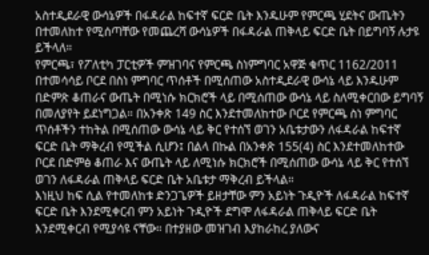አስተዲደራዊ ውሳኔዎች በፋዳራል ከፍተኛ ፍርድ ቤት እንዱሁም የምርጫ ሂደትና ውጤትን በተመለከተ የሚሰጣቸው የመጨረሻ ውሳኔዎች በፋዳራል ጠቅላይ ፍርድ ቤት በይግባኝ ሉታዩ ይችላለ።
የምርጫ፣ የፖለቲካ ፓርቲዎች ምዝገባና የምርጫ ስነምግባር አዋጅ ቁጥር 1162/2011 በተመሳሳይ ቦርደ በስነ ምግባር ጥሰቶች በሚሰጠው አስተዲደራዊ ውሳኔ ላይ እንዱሁም በድምጽ ቆጠራና ውጤት በሚነሱ ክርክሮች ላይ በሚሰጠው ውሳኔ ላይ ስለሚቀርበው ይግባኝ በመለያየት ይደነግጋል። በአንቀጽ 149 ስር እንደተመለከተው ቦርደ የምርጫ ስነ ምግባር ጥሰቶችን ተከትል በሚሰጠው ውሳኔ ላይ ቅር የተሰኘ ወገን አቤቱታውን ለፋዳራል ከፍተኛ ፍርድ ቤት ማቅረብ የሚችል ሲሆን፤ በልላ በኩል በአንቀጽ 155(4) ስር እንደተመለከተው ቦርደ በድምፅ ቆጠራ እና ውጤት ላይ ለሚነሱ ክርክሮች በሚሰጠው ውሳኔ ላይ ቅር የተሰኘ ወገን ለፋዳራል ጠቅላይ ፍርድ ቤት አቤቱታ ማቅረብ ይችላል።
እነዚህ ከፍ ሲል የተመለከቱ ድንጋጌዎች ይዘታቸው ምን አይነት ጉዲዮች ለፋዳራል ከፍተኛ ፍርድ ቤት እንደሚቀርብ ምን አይነት ጉዲዮች ደግሞ ለፋዳራል ጠቅላይ ፍርድ ቤት እንደሚቀርብ የሚያሳዩ ናቸው። በተያዘው መዝገብ እያከራከረ ያለውና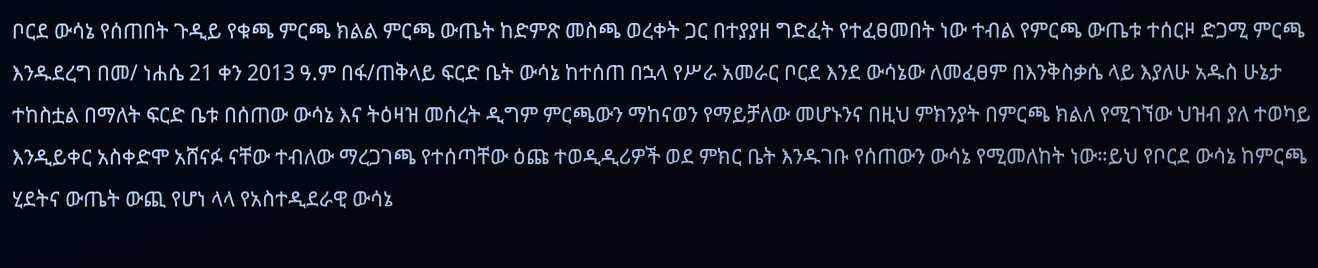ቦርደ ውሳኔ የሰጠበት ጉዲይ የቁጫ ምርጫ ክልል ምርጫ ውጤት ከድምጽ መስጫ ወረቀት ጋር በተያያዘ ግድፈት የተፈፀመበት ነው ተብል የምርጫ ውጤቱ ተሰርዞ ድጋሚ ምርጫ እንዱደረግ በመ/ ነሐሴ 21 ቀን 2013 ዓ.ም በፋ/ጠቅላይ ፍርድ ቤት ውሳኔ ከተሰጠ በኋላ የሥራ አመራር ቦርደ እንደ ውሳኔው ለመፈፀም በእንቅስቃሴ ላይ እያለሁ አዱስ ሁኔታ ተከስቷል በማለት ፍርድ ቤቱ በሰጠው ውሳኔ እና ትዕዛዝ መሰረት ዲግም ምርጫውን ማከናወን የማይቻለው መሆኑንና በዚህ ምክንያት በምርጫ ክልለ የሚገኘው ህዝብ ያለ ተወካይ እንዲይቀር አስቀድሞ አሸናፉ ናቸው ተብለው ማረጋገጫ የተሰጣቸው ዕጩ ተወዲዲሪዎች ወደ ምክር ቤት እንዱገቡ የሰጠውን ውሳኔ የሚመለከት ነው።ይህ የቦርደ ውሳኔ ከምርጫ ሂደትና ውጤት ውጪ የሆነ ላላ የአስተዲደራዊ ውሳኔ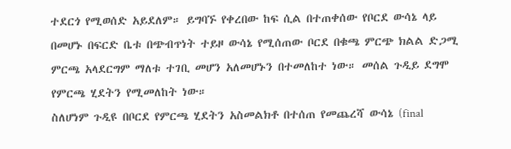ተደርጎ የሚወሰድ አይደለም። ይግባኙ የቀረበው ከፍ ሲል በተጠቀሰው የቦርደ ውሳኔ ላይ በመሆኑ በፍርድ ቤቱ በጭብጥነት ተይዞ ውሳኔ የሚሰጠው ቦርደ በቁጫ ምርጭ ክልል ድጋሚ ምርጫ አላደርግም ማለቱ ተገቢ መሆን አለመሆኑን በተመለከተ ነው። መሰል ጉዲይ ደግሞ የምርጫ ሂደትን የሚመለከት ነው።
ስለሆነም ጉዲዩ በቦርደ የምርጫ ሂደትን አስመልክቶ በተሰጠ የመጨረሻ ውሳኔ (final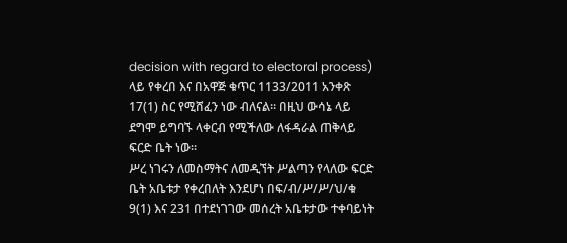decision with regard to electoral process) ላይ የቀረበ እና በአዋጅ ቁጥር 1133/2011 አንቀጽ 17(1) ስር የሚሸፈን ነው ብለናል። በዚህ ውሳኔ ላይ ደግሞ ይግባኙ ላቀርብ የሚችለው ለፋዳራል ጠቅላይ ፍርድ ቤት ነው።
ሥረ ነገሩን ለመስማትና ለመዲኘት ሥልጣን የላለው ፍርድ ቤት አቤቱታ የቀረበለት እንደሆነ በፍ/ብ/ሥ/ሥ/ህ/ቁ 9(1) እና 231 በተደነገገው መሰረት አቤቱታው ተቀባይነት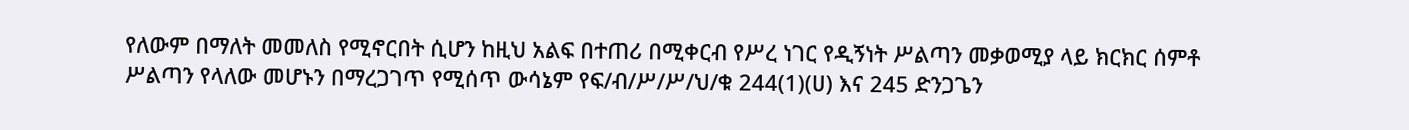የለውም በማለት መመለስ የሚኖርበት ሲሆን ከዚህ አልፍ በተጠሪ በሚቀርብ የሥረ ነገር የዲኝነት ሥልጣን መቃወሚያ ላይ ክርክር ሰምቶ ሥልጣን የላለው መሆኑን በማረጋገጥ የሚሰጥ ውሳኔም የፍ/ብ/ሥ/ሥ/ህ/ቁ 244(1)(ሀ) እና 245 ድንጋጌን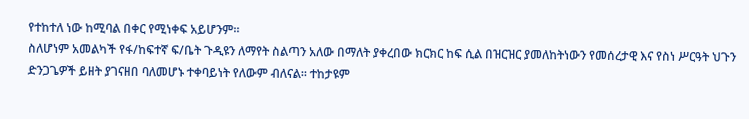የተከተለ ነው ከሚባል በቀር የሚነቀፍ አይሆንም።
ስለሆነም አመልካች የፋ/ከፍተኛ ፍ/ቤት ጉዲዩን ለማየት ስልጣን አለው በማለት ያቀረበው ክርክር ከፍ ሲል በዝርዝር ያመለከትነውን የመሰረታዊ እና የስነ ሥርዓት ህጉን ድንጋጌዎች ይዘት ያገናዘበ ባለመሆኑ ተቀባይነት የለውም ብለናል። ተከታዩም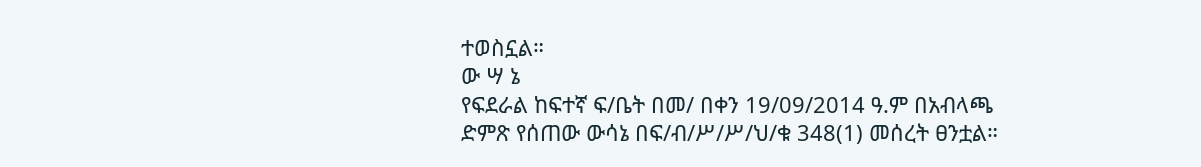ተወስኗል።
ው ሣ ኔ
የፍደራል ከፍተኛ ፍ/ቤት በመ/ በቀን 19/09/2014 ዓ.ም በአብላጫ ድምጽ የሰጠው ውሳኔ በፍ/ብ/ሥ/ሥ/ህ/ቁ 348(1) መሰረት ፀንቷል።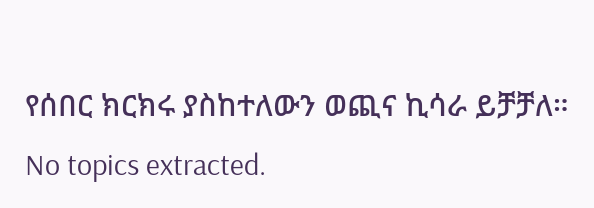የሰበር ክርክሩ ያስከተለውን ወጪና ኪሳራ ይቻቻለ።
No topics extracted.